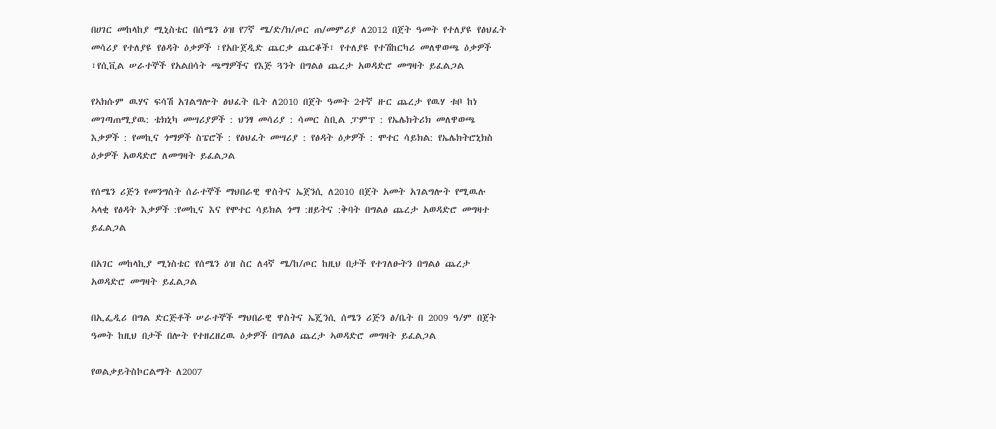በሀገር መከላከያ ሚኒስቴር በሰሜን ዕዝ የ7ኛ ሜ/ድ/ክ/ጦር ጠ/መምሪያ ለ2012 በጀት ዓመት የተለያዩ የፅህፈት መሳሪያ የተለያዩ የፅዳት ዕቃዎች ፣የአቡጀዲድ ጨርቃ ጨርቆች፣ የተለያዩ የተሽከርካሪ መለዋወጫ ዕቃዎች ፣የሲቪል ሠራተኞች የአልበሳት ጫማዎችና የእጅ ጓንት በግልፅ ጨረታ አወዳድሮ መግዛት ይፈልጋል

የኣክሱም ዉሃና ፍሳሽ አገልግሎት ፅህፈት ቤት ለ2010 በጀት ዓመት 2ተኛ ዙር ጨረታ የዉሃ ቱቦ ከነ መገጣጠሚያዉ: ቴክኒካ መሣሪያዎች : ህንፃ መሳሪያ : ሳመር ስቢል ፓምፕ : የኤሌክትሪክ መለዋወጫ እቃዎች : የመኪና ጎማዎች ስፔሮች : የፅህፈት መሣሪያ : የፅዳት ዕቃዎች : ሞተር ሳይክል: የኤሌክትሮኒክስ ዕቃዎች አወዳድሮ ለመግዛት ይፈልጋል

የሰሜን ሪጅን የመንግስት ሰራተኞች ማህበራዊ ዋስትና ኤጀንሲ ለ2010 በጀት አመት አገልግሎት የሚዉሉ ኣላቂ የፅዳት እቃዎች :የመኪና እና የሞተር ሳይክል ጎማ :ዘይትና :ቅባት በግልፅ ጨረታ አወዳድሮ መግዛተ ይፈልጋል

በአገር መከላኪያ ሚነስቴር የሰሜን ዕዝ ስር ለ4ኛ ሜ/ከ/ጦር ከዚህ በታች የተገለፁትን በግልፅ ጨረታ አወዳድሮ መግዛት ይፈልጋል

በኢፌዲሪ በግል ድርጅቶች ሠራተኞች ማህበራዊ ዋስትና ኤጄንሲ ሰሜን ሪጅን ፅ/ቤት በ 2009 ዓ/ም በጀት ዓመት ከዚህ በታች በሎት የተዘረዘረዉ ዕቃዎች በግልፅ ጨረታ ኣወዳድሮ መግዛት ይፈልጋል

የወልቃይትስኮርልማት ለ2007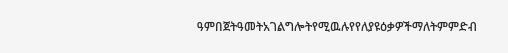ዓምበጀትዓመትአገልግሎትየሚዉሉየየለያዩዕቃዎችማለትምምድብ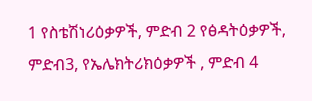1 የስቴሽነሪዕቃዎች, ምድብ 2 የፅዳትዕቃዎች, ምድብ3, የኤሌክትሪክዕቃዎች , ምድብ 4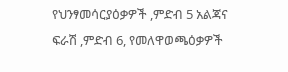የህንፃመሳርያዕቃዎች ,ምድብ 5 አልጃና ፍራሽ ,ምድብ 6, የመለዋወጫዕቃዎች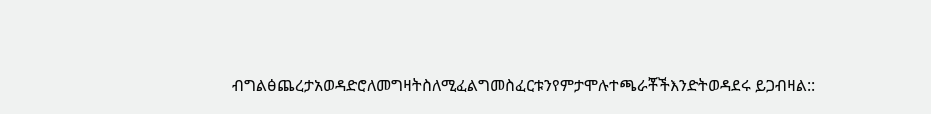ብግልፅጨረታአወዳድሮለመግዛትስለሚፈልግመስፈርቱንየምታሞሉተጫራቾችእንድትወዳደሩ ይጋብዛል::